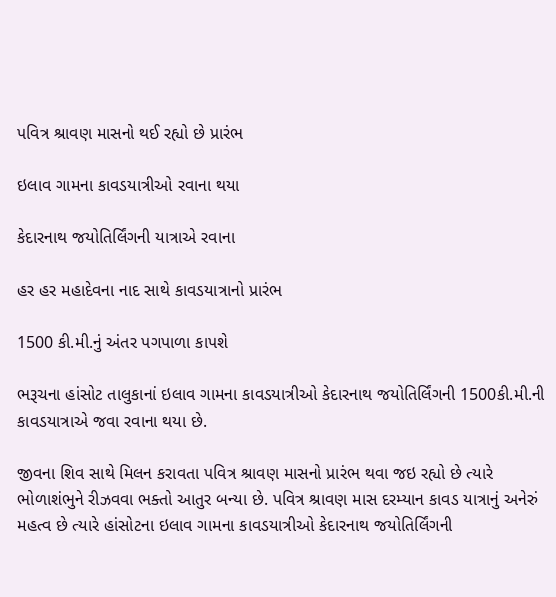પવિત્ર શ્રાવણ માસનો થઈ રહ્યો છે પ્રારંભ

ઇલાવ ગામના કાવડયાત્રીઓ રવાના થયા

કેદારનાથ જયોતિર્લિંગની યાત્રાએ રવાના

હર હર મહાદેવના નાદ સાથે કાવડયાત્રાનો પ્રારંભ

1500 કી.મી.નું અંતર પગપાળા કાપશે

ભરૂચના હાંસોટ તાલુકાનાં ઇલાવ ગામના કાવડયાત્રીઓ કેદારનાથ જયોતિર્લિંગની 1500કી.મી.ની કાવડયાત્રાએ જવા રવાના થયા છે.

જીવના શિવ સાથે મિલન કરાવતા પવિત્ર શ્રાવણ માસનો પ્રારંભ થવા જઇ રહ્યો છે ત્યારે ભોળાશંભુને રીઝવવા ભક્તો આતુર બન્યા છે. પવિત્ર શ્રાવણ માસ દરમ્યાન કાવડ યાત્રાનું અનેરું મહત્વ છે ત્યારે હાંસોટના ઇલાવ ગામના કાવડયાત્રીઓ કેદારનાથ જયોતિર્લિંગની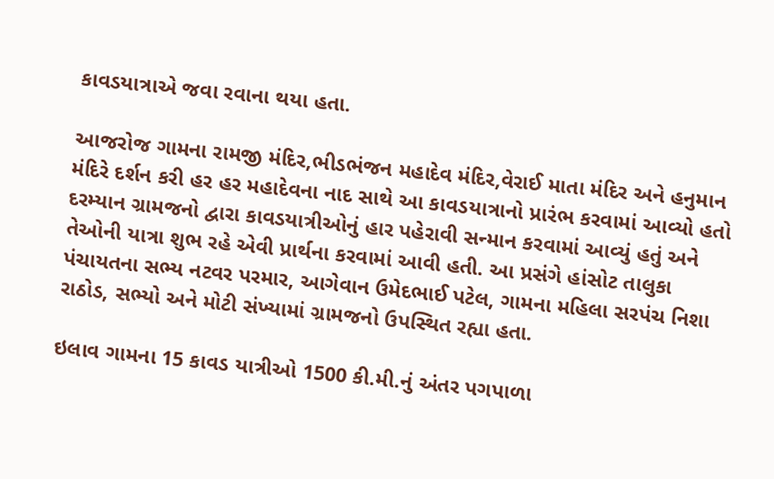કાવડયાત્રાએ જવા રવાના થયા હતા.

આજરોજ ગામના રામજી મંદિર,ભીડભંજન મહાદેવ મંદિર,વેરાઈ માતા મંદિર અને હનુમાન મંદિરે દર્શન કરી હર હર મહાદેવના નાદ સાથે આ કાવડયાત્રાનો પ્રારંભ કરવામાં આવ્યો હતો દરમ્યાન ગ્રામજનો દ્વારા કાવડયાત્રીઓનું હાર પહેરાવી સન્માન કરવામાં આવ્યું હતું અને તેઓની યાત્રા શુભ રહે એવી પ્રાર્થના કરવામાં આવી હતી. આ પ્રસંગે હાંસોટ તાલુકા પંચાયતના સભ્ય નટવર પરમાર, આગેવાન ઉમેદભાઈ પટેલ, ગામના મહિલા સરપંચ નિશા રાઠોડ, સભ્યો અને મોટી સંખ્યામાં ગ્રામજનો ઉપસ્થિત રહ્યા હતા.

ઇલાવ ગામના 15 કાવડ યાત્રીઓ 1500 કી.મી.નું અંતર પગપાળા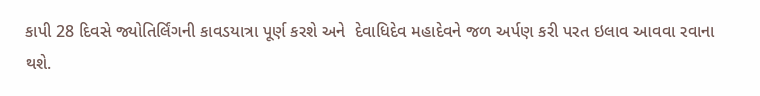કાપી 28 દિવસે જ્યોતિર્લિંગની કાવડયાત્રા પૂર્ણ કરશે અને  દેવાધિદેવ મહાદેવને જળ અર્પણ કરી પરત ઇલાવ આવવા રવાના થશે.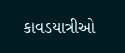કાવડયાત્રીઓ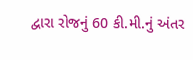દ્વારા રોજનું 60 કી.મી.નું અંતર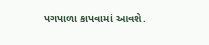પગપાળા કાપવામાં આવશે.